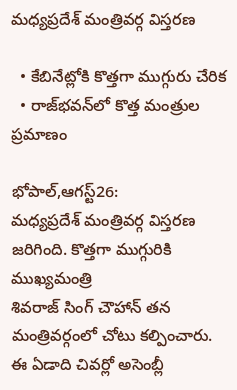మధ్యప్రదేశ్‌ ‌మంత్రివర్గ విస్తరణ

  • కేబినేట్లోకి కొత్తగా ముగ్గురు చేరిక
  • రాజ్‌భవన్‌లో కొత్త మంత్రుల ప్రమాణం

భోపాల్‌,ఆగస్ట్26: మధ్యప్రదేశ్‌ ‌మంత్రివర్గ విస్తరణ జరిగింది. కొత్తగా ముగ్గురికి ముఖ్యమంత్రి శివరాజ్‌ ‌సింగ్‌ ‌చౌహాన్‌ ‌తన మంత్రివర్గంలో చోటు కల్పించారు. ఈ ఏడాది చివర్లో అసెంబ్లీ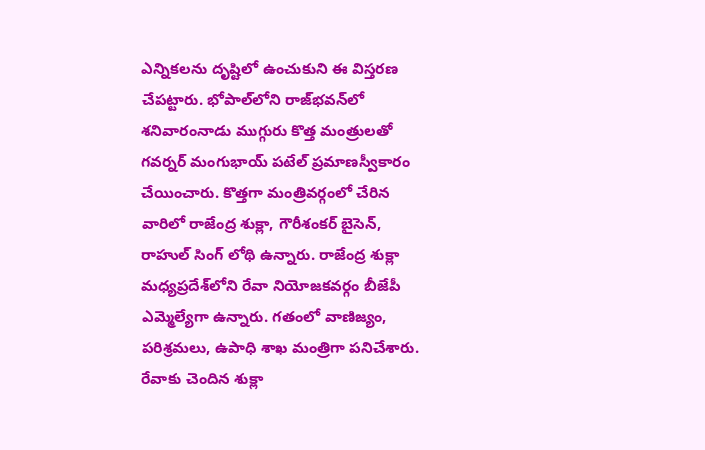ఎన్నికలను దృష్టిలో ఉంచుకుని ఈ విస్తరణ చేపట్టారు. భోపాల్‌లోని రాజ్‌భవన్‌లో శనివారంనాడు ముగ్గురు కొత్త మంత్రులతో గవర్నర్‌ ‌మంగుభాయ్‌ ‌పటేల్‌ ‌ప్రమాణస్వీకారం చేయించారు. కొత్తగా మంత్రివర్గంలో చేరిన వారిలో రాజేంద్ర శుక్లా, గౌరీశంకర్‌ ‌బైసెన్‌, రాహుల్‌ ‌సింగ్‌ ‌లోథి ఉన్నారు. రాజేంద్ర శుక్లా మధ్యప్రదేశ్‌లోని రేవా నియోజకవర్గం బీజేపీ ఎమ్మెల్యేగా ఉన్నారు. గతంలో వాణిజ్యం, పరిశ్రమలు, ఉపాధి శాఖ మంత్రిగా పనిచేశారు. రేవాకు చెందిన శుక్లా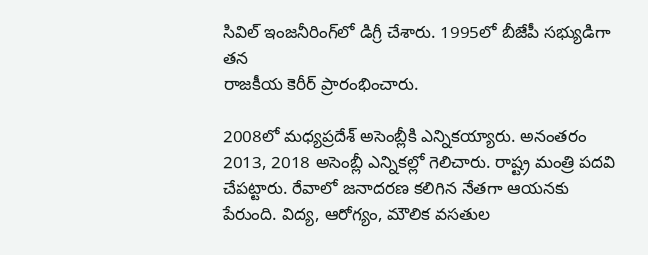సివిల్‌ ఇం‌జనీరింగ్‌లో డిగ్రీ చేశారు. 1995లో బీజేపీ సభ్యుడిగా తన
రాజకీయ కెరీర్‌ ‌ప్రారంభించారు.

2008లో మధ్యప్రదేశ్‌ అసెంబ్లీకి ఎన్నికయ్యారు. అనంతరం 2013, 2018 అసెంబ్లీ ఎన్నికల్లో గెలిచారు. రాష్ట్ర మంత్రి పదవి చేపట్టారు. రేవాలో జనాదరణ కలిగిన నేతగా ఆయనకు పేరుంది. విద్య, ఆరోగ్యం, మౌలిక వసతుల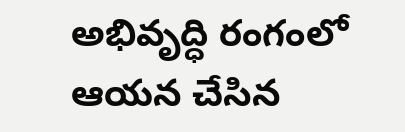అభివృద్ధి రంగంలో ఆయన చేసిన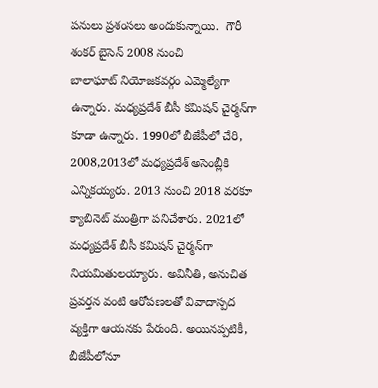పనులు ప్రశంసలు అందుకున్నాయి.  గౌరీ శంకర్‌ ‌బైసెన్‌ 2008 నుంచి బాలాఘాట్‌ ‌నియోజకవర్గం ఎమ్మెల్యేగా ఉన్నారు. మధ్యప్రదేశ్‌ ‌బీసీ కమిషన్‌ ‌చైర్మన్‌గా కూడా ఉన్నారు. 1990లో బీజేపీలో చేరి, 2008,2013లో మధ్యప్రదేశ్‌ అసెంబ్లీకి ఎన్నికయ్యరు. 2013 నుంచి 2018 వరకూ క్యాబినెట్‌ ‌మంత్రిగా పనిచేశారు. 2021లో మధ్యప్రదేశ్‌ ‌బీసీ కమిషన్‌ ‌చైర్మన్‌గా నియమితులయ్యారు. అవినీతి, అనుచిత ప్రవర్తన వంటి ఆరోపణలతో వివాదాస్పద వ్యక్తిగా ఆయనకు పేరుంది. అయినప్పటికీ, బీజేపీలోనూ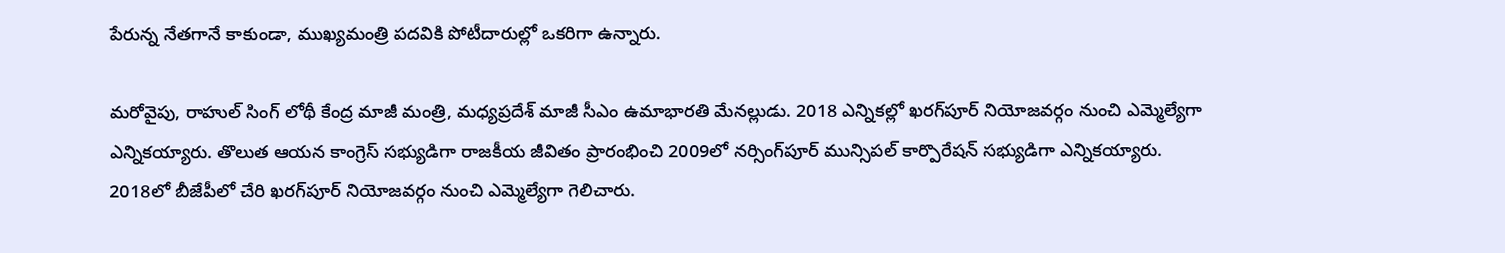పేరున్న నేతగానే కాకుండా, ముఖ్యమంత్రి పదవికి పోటీదారుల్లో ఒకరిగా ఉన్నారు.

మరోవైపు, రాహుల్‌ ‌సింగ్‌ ‌లోథీ కేంద్ర మాజీ మంత్రి, మధ్యప్రదేశ్‌ ‌మాజీ సీఎం ఉమాభారతి మేనల్లుడు. 2018 ఎన్నికల్లో ఖరగ్‌పూర్‌ ‌నియోజవర్గం నుంచి ఎమ్మెల్యేగా ఎన్నికయ్యారు. తొలుత ఆయన కాంగ్రెస్‌ ‌సభ్యుడిగా రాజకీయ జీవితం ప్రారంభించి 2009లో నర్సింగ్‌పూర్‌ ‌మున్సిపల్‌ ‌కార్పొరేషన్‌ ‌సభ్యుడిగా ఎన్నికయ్యారు. 2018లో బీజేపీలో చేరి ఖరగ్‌పూర్‌ ‌నియోజవర్గం నుంచి ఎమ్మెల్యేగా గెలిచారు.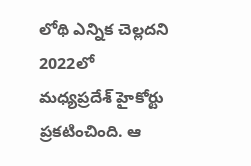లోథి ఎన్నిక చెల్లదని 2022లో మధ్యప్రదేశ్‌ ‌హైకోర్టు ప్రకటించింది. ఆ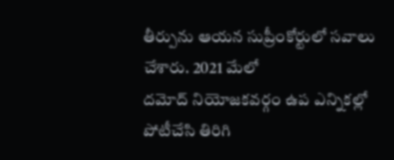తీర్పును ఆయన సుప్రీంకోర్టులో సవాలు చేశారు. 2021 మేలో దమోద్‌ ‌నియోజకవర్గం ఉప ఎన్నికల్లో పోటీచేసి తిరిగి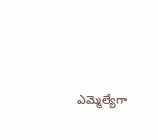ఎమ్మెల్యేగా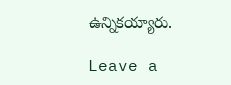ఉన్నికయ్యారు.

Leave a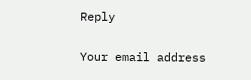Reply

Your email address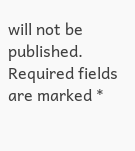will not be published. Required fields are marked *